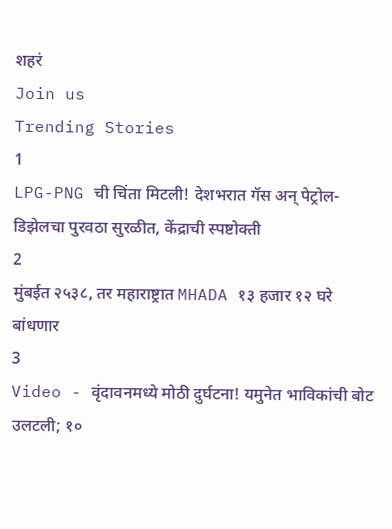शहरं
Join us
Trending Stories
1
LPG-PNG ची चिंता मिटली! देशभरात गॅस अन् पेट्रोल-डिझेलचा पुरवठा सुरळीत, केंद्राची स्पष्टोक्ती
2
मुंबईत २५३८, तर महाराष्ट्रात MHADA १३ हजार १२ घरे बांधणार
3
Video - वृंदावनमध्ये मोठी दुर्घटना! यमुनेत भाविकांची बोट उलटली; १०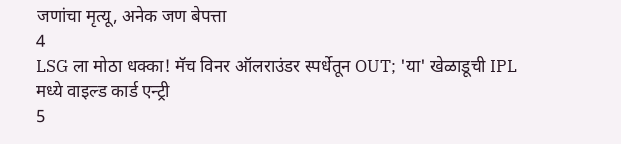जणांचा मृत्यू, अनेक जण बेपत्ता
4
LSG ला मोठा धक्का! मॅच विनर ऑलराउंडर स्पर्धेतून OUT; 'या' खेळाडूची IPL मध्ये वाइल्ड कार्ड एन्ट्री
5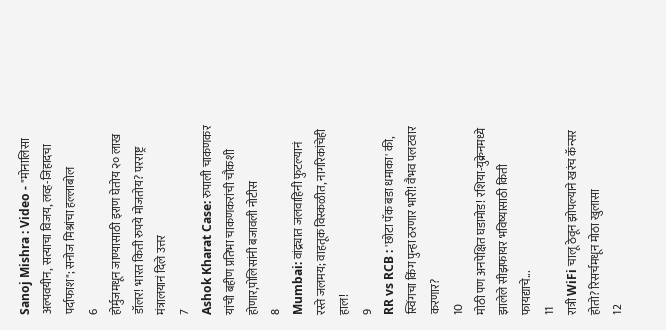Sanoj Mishra : Video - "मोनालिसा अल्पवयीन, सत्याचा विजय, लव्ह-जिहादचा पर्दाफाश"; सनोज मिश्रांचा हल्लाबोल
6
होर्मुजमधून जाण्यासाठी इराण घेतोय २० लाख डॉलर! भारत किती रुपये मोजतोय? परराष्ट्र मंत्रालयानं दिले उत्तर
7
Ashok Kharat Case: रुपाली चाकणकर यांची बहीण प्रतिभा चाकणकरांची चौकशी होणार,पोलिसांनी बजावली नोटीस
8
Mumbai: वांद्र्यात जलवाहिनी फुटल्यानं रस्ते जलमय; वाहतूक विस्कळीत, नागरिकांचेही हाल!
9
RR vs RCB : 'छोटा पॅक बडा धमाका' की, स्विंगचा किंग पुन्हा ठरणार भारी! वैभव पलटवार करणार?
10
मोठी पण अनपेक्षित घडामोड! रशिया-युक्रेनमध्ये झालेले सीझफायर भविष्यासाठी किती फायद्याचे...
11
रात्री WiFi चालू ठेवून झोपल्याने खरंच कॅन्सर होतो? रिसर्चमधून मोठा खुलासा
12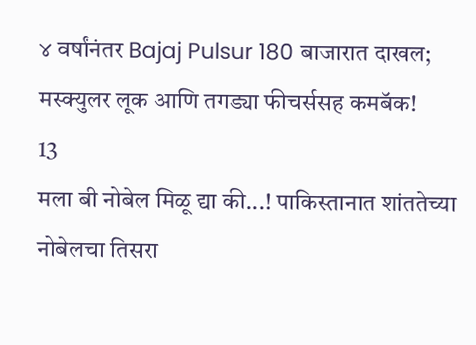४ वर्षांनंतर Bajaj Pulsur 180 बाजारात दाखल; मस्क्युलर लूक आणि तगड्या फीचर्ससह कमबॅक!
13
मला बी नोबेल मिळू द्या की...! पाकिस्तानात शांततेच्या नोबेलचा तिसरा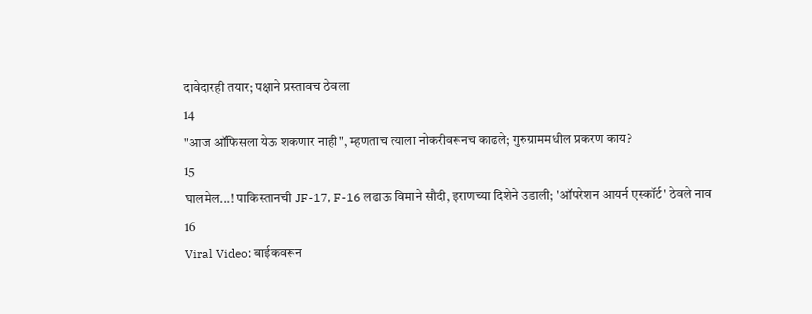दावेदारही तयार; पक्षाने प्रस्तावच ठेवला
14
"आज ऑफिसला येऊ शकणार नाही", म्हणताच त्याला नोकरीवरूनच काढले; गुरुग्राममधील प्रकरण काय?
15
घालमेल...! पाकिस्तानची JF-17, F-16 लढाऊ विमाने सौदी, इराणच्या दिशेने उडाली; 'ऑपरेशन आयर्न एस्कॉर्ट' ठेवले नाव
16
Viral Video: बाईकवरून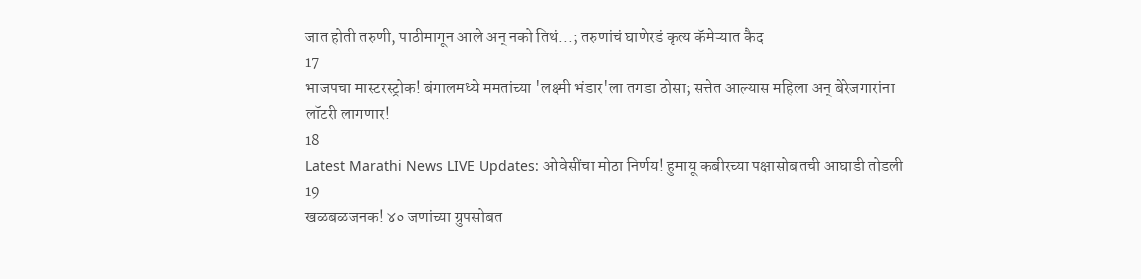जात होती तरुणी, पाठीमागून आले अन् नको तिथं...; तरुणांचं घाणेरडं कृत्य कॅमेऱ्यात कैद
17
भाजपचा मास्टरस्ट्रोक! बंगालमध्ये ममतांच्या 'लक्ष्मी भंडार'ला तगडा ठोसा; सत्तेत आल्यास महिला अन् बेरेजगारांना लॉटरी लागणार!
18
Latest Marathi News LIVE Updates: ओवेसींचा मोठा निर्णय! हुमायू कबीरच्या पक्षासोबतची आघाडी तोडली
19
खळबळजनक! ४० जणांच्या ग्रुपसोबत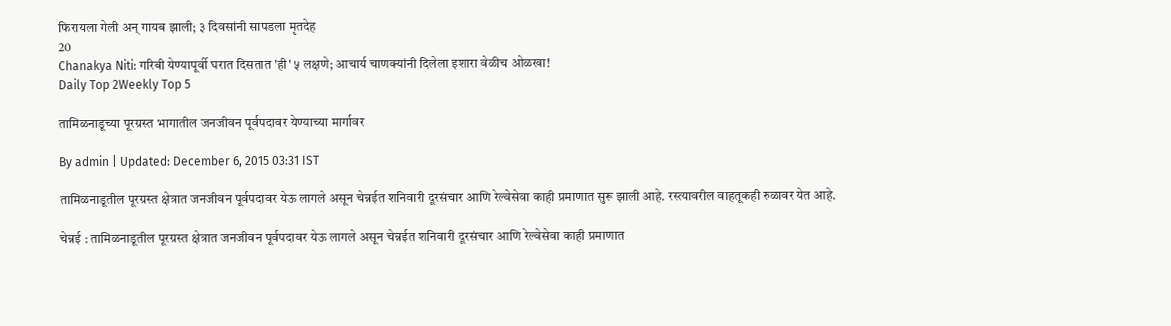फिरायला गेली अन् गायब झाली; ३ दिवसांनी सापडला मृतदेह
20
Chanakya Niti: गरिबी येण्यापूर्वी घरात दिसतात 'ही' ५ लक्षणे; आचार्य चाणक्यांनी दिलेला इशारा वेळीच ओळखा!
Daily Top 2Weekly Top 5

तामिळनाडूच्या पूरग्रस्त भागातील जनजीवन पूर्वपदावर येण्याच्या मार्गावर

By admin | Updated: December 6, 2015 03:31 IST

तामिळनाडूतील पूरग्रस्त क्षेत्रात जनजीवन पूर्वपदावर येऊ लागले असून चेन्नईत शनिवारी दूरसंचार आणि रेल्वेसेवा काही प्रमाणात सुरू झाली आहे. रस्त्यावरील वाहतूकही रुळावर येत आहे.

चेन्नई : तामिळनाडूतील पूरग्रस्त क्षेत्रात जनजीवन पूर्वपदावर येऊ लागले असून चेन्नईत शनिवारी दूरसंचार आणि रेल्वेसेवा काही प्रमाणात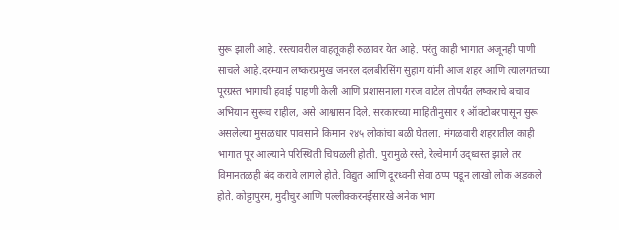सुरू झाली आहे. रस्त्यावरील वाहतूकही रुळावर येत आहे. परंतु काही भागात अजूनही पाणी साचले आहे.दरम्यान लष्करप्रमुख जनरल दलबीरसिंग सुहाग यांनी आज शहर आणि त्यालगतच्या पूरग्रस्त भागाची हवाई पाहणी केली आणि प्रशासनाला गरज वाटेल तोपर्यंत लष्कराचे बचाव अभियान सुरूच राहील, असे आश्वासन दिले. सरकारच्या माहितीनुसार १ ऑक्टोबरपासून सुरू असलेल्या मुसळधार पावसाने किमान २४५ लोकांचा बळी घेतला. मंगळवारी शहरातील काही भागात पूर आल्याने परिस्थिती चिघळली होती. पुरामुळे रस्ते, रेल्वेमार्ग उद्ध्वस्त झाले तर विमानतळही बंद करावे लागले होते. विद्युत आणि दूरध्वनी सेवा ठप्प पडून लाखो लोक अडकले होते. कोट्टापुरम, मुदीचुर आणि पल्लीक्करनईसारखे अनेक भाग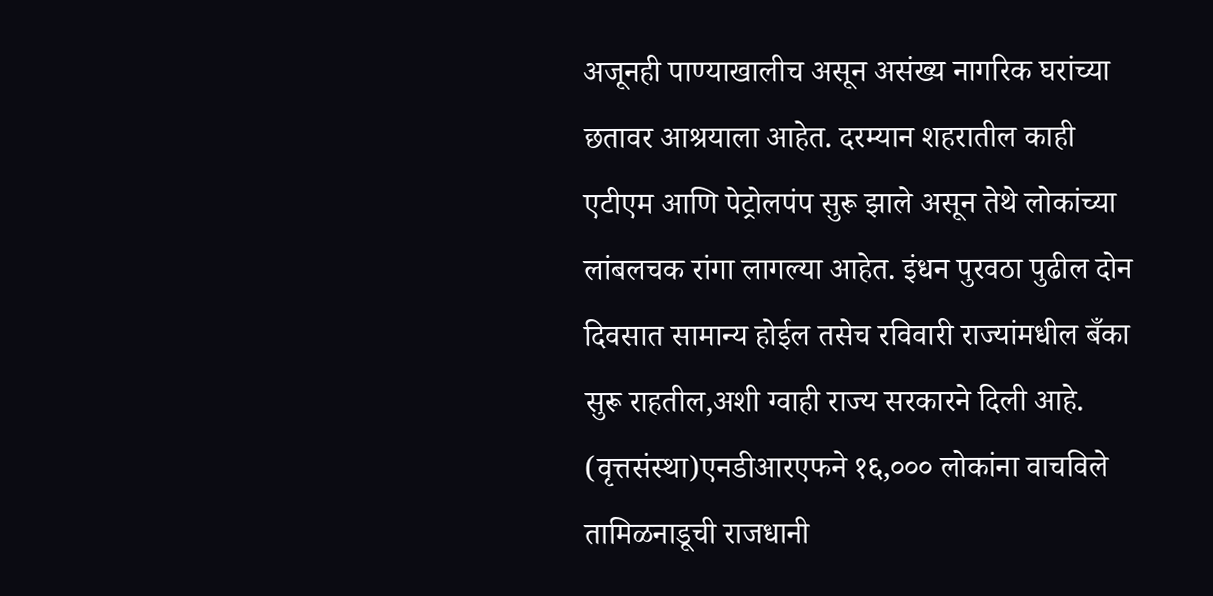अजूनही पाण्याखालीच असून असंख्य नागरिक घरांच्या छतावर आश्रयाला आहेत. दरम्यान शहरातील काही एटीएम आणि पेट्रोलपंप सुरू झाले असून तेथे लोकांच्या लांबलचक रांगा लागल्या आहेत. इंधन पुरवठा पुढील दोन दिवसात सामान्य होईल तसेच रविवारी राज्यांमधील बँका सुरू राहतील,अशी ग्वाही राज्य सरकारने दिली आहे. (वृत्तसंस्था)एनडीआरएफने १६,००० लोकांना वाचविले तामिळनाडूची राजधानी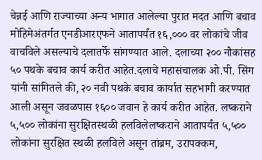चेन्नई आणि राज्याच्या अन्य भागात आलेल्या पुरात मदत आणि बचाव मोहिमेअंतर्गत एनडीआरएफने आतापर्यंत १६,००० वर लोकांचे जीव वाचविले असल्याचे दलातर्फे सांगण्यात आले. दलाच्या २०० नौकांसह ५० पथके बचाव कार्य करीत आहेत.दलाचे महासंचालक ओ.पी. सिंग यांनी सांगितले की, २० नवी पथके बचाव कार्यात सहभागी करण्यात आली असून जवळपास १६०० जवान हे कार्य करीत आहेत. लष्कराने ५,५०० लोकांना सुरक्षितस्थळी हलविलेलष्कराने आतापर्यंत ५,५०० लोकांना सुरक्षित स्थळी हलविले असून तांब्रम, उरापक्कम,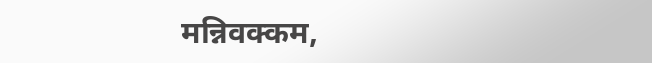मन्निवक्कम,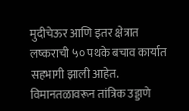मुदीचेऊर आणि इतर क्षेत्रात लष्कराची ५० पथके बचाव कार्यात सहभागी झाली आहेत. विमानतळावरून तांत्रिक उड्डाणे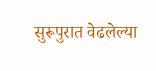सुरूपुरात वेढलेल्या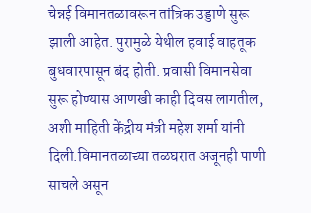चेन्नई विमानतळावरून तांत्रिक उड्डाणे सुरू झाली आहेत. पुरामुळे येथील हवाई वाहतूक बुधवारपासून बंद होती. प्रवासी विमानसेवा सुरू होण्यास आणखी काही दिवस लागतील, अशी माहिती केंद्रीय मंत्री महेश शर्मा यांनी दिली.विमानतळाच्या तळघरात अजूनही पाणी साचले असून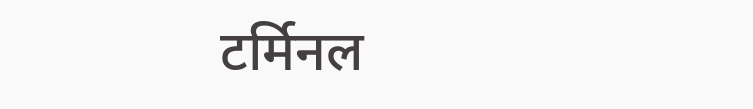टर्मिनल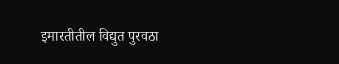इमारतीतील विद्युत पुरवठा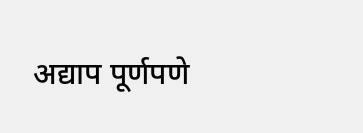अद्याप पूर्णपणे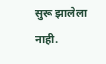सुरू झालेला नाही.